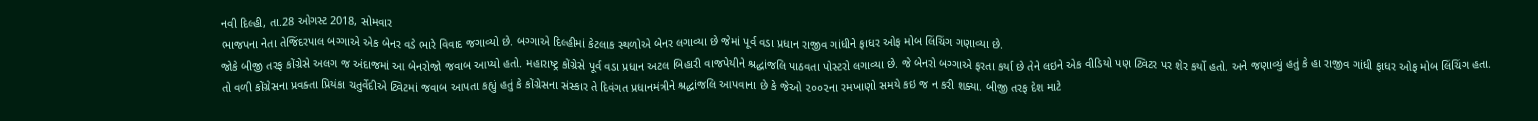નવી દિલ્હી, તા.28 ઓગસ્ટ 2018, સોમવાર
ભાજપના નેતા તેજિંદરપાલ બગ્ગાએ એક બેનર વડે ભારે વિવાદ જગાવ્યો છે. બગ્ગાએ દિલ્હીમાં કેટલાક સ્થળોએ બેનર લગાવ્યા છે જેમાં પૂર્વ વડા પ્રધાન રાજીવ ગાંધીને ફાધર ઓફ મોબ લિંચિંગ ગણાવ્યા છે.
જોકે બીજી તરફ કોંગ્રેસે અલગ જ અંદાજમાં આ બેનરોજો જવાબ આપ્યો હતો. મહારાષ્ટ્ર કોંગ્રેસે પૂર્વ વડા પ્રધાન અટલ બિહારી વાજપેયીને શ્રદ્ધાંજલિ પાઠવતા પોસ્ટરો લગાવ્યા છે. જે બેનરો બગ્ગાએ ફરતા કર્યા છે તેને લઇને એક વીડિયો પણ ટ્વિટર પર શેર કર્યો હતો. અને જણાવ્યું હતું કે હા રાજીવ ગાંધી ફાધર ઓફ મોબ લિંચિંગ હતા.
તો વળી કોંગ્રેસના પ્રવક્તા પ્રિયંકા ચતુર્વેદીએ ટ્વિટમાં જવાબ આપતા કહ્યું હતું કે કોંગ્રેસના સંસ્કાર તે દિવંગત પ્રધાનમંત્રીને શ્રદ્ધાંજલિ આપવાના છે કે જેઓ ૨૦૦૨ના રમખાણો સમયે કઇ જ ન કરી શક્યા. બીજી તરફ દેશ માટે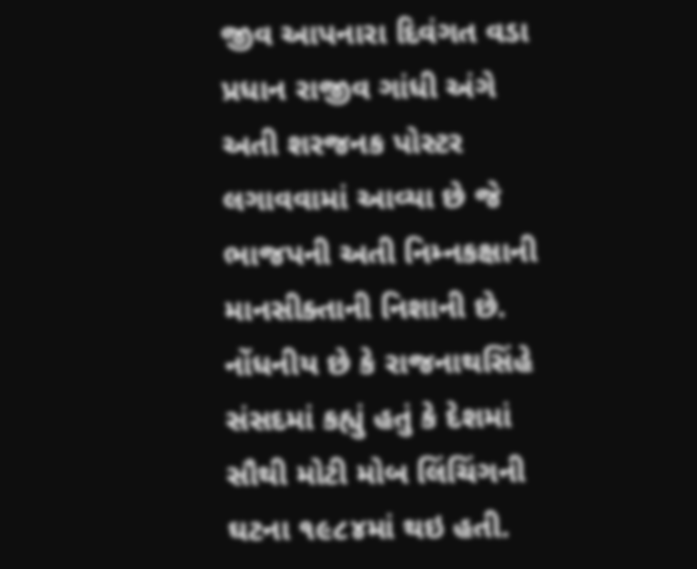જીવ આપનારા દિવંગત વડા પ્રધાન રાજીવ ગાંધી અંગે અતી શરજનક પોસ્ટર લગાવવામાં આવ્યા છે જે ભાજપની અતી નિમ્નકક્ષાની માનસીક્તાની નિશાની છે.
નોંધનીય છે કે રાજનાથસિંહે સંસદમાં કહ્યું હતું કે દેશમાં સૌથી મોટી મોબ લિંચિંગની ઘટના ૧૯૮૪માં થઇ હતી.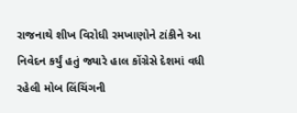રાજનાથે શીખ વિરોધી રમખાણોને ટાંકીને આ નિવેદન કર્યું હતું જ્યારે હાલ કોંગ્રેસે દેશમાં વધી રહેલી મોબ લિંચિંગની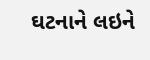ઘટનાને લઇને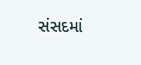સંસદમાં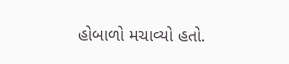હોબાળો મચાવ્યો હતો.